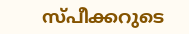സ്പീക്കറുടെ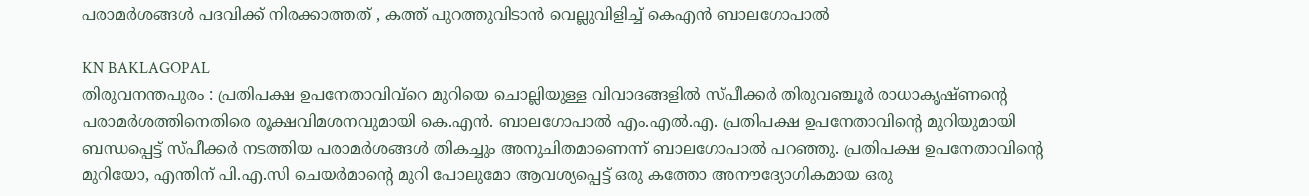പരാമർശങ്ങൾ പദവിക്ക് നിരക്കാത്തത് , കത്ത് പുറത്തുവിടാൻ വെല്ലുവിളിച്ച് കെഎൻ ബാലഗോപാൽ

KN BAKLAGOPAL
തിരുവനന്തപുരം : പ്രതിപക്ഷ ഉപനേതാവിവ്റെ മുറിയെ ചൊല്ലിയുള്ള വിവാദങ്ങളിൽ സ്പീക്കർ തിരുവഞ്ചൂർ രാധാകൃഷ്ണന്റെ പരാമർശത്തിനെതിരെ രൂക്ഷവിമശനവുമായി കെ.എൻ. ബാലഗോപാൽ എം.എൽ.എ. പ്രതിപക്ഷ ഉപനേതാവിന്റെ മുറിയുമായി ബന്ധപ്പെട്ട് സ്പീക്കർ നടത്തിയ പരാമർശങ്ങൾ തികച്ചും അനുചിതമാണെന്ന് ബാലഗോപാൽ പറഞ്ഞു. പ്രതിപക്ഷ ഉപനേതാവിന്റെ മുറിയോ, എന്തിന് പി.എ.സി ചെയർമാന്റെ മുറി പോലുമോ ആവശ്യപ്പെട്ട് ഒരു കത്തോ അനൗദ്യോഗികമായ ഒരു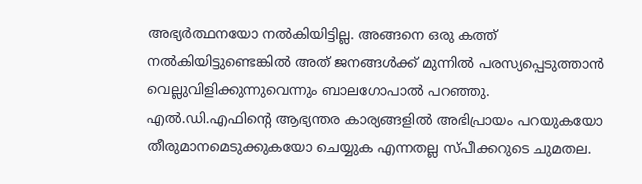അഭ്യർത്ഥനയോ നൽകിയിട്ടില്ല. അങ്ങനെ ഒരു കത്ത് നൽകിയിട്ടുണ്ടെങ്കിൽ അത് ജനങ്ങൾക്ക് മുന്നിൽ പരസ്യപ്പെടുത്താൻ വെല്ലുവിളിക്കുന്നുവെന്നും ബാലഗോപാൽ പറഞ്ഞു.
എൽ.ഡി.എഫിന്റെ ആഭ്യന്തര കാര്യങ്ങളിൽ അഭിപ്രായം പറയുകയോ തീരുമാനമെടുക്കുകയോ ചെയ്യുക എന്നതല്ല സ്പീക്കറുടെ ചുമതല.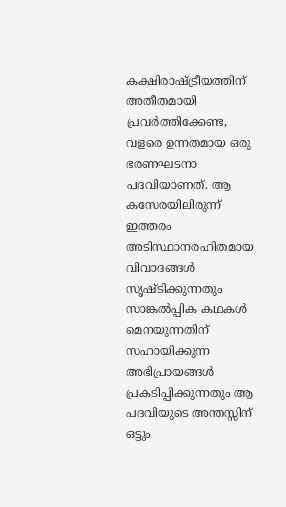കക്ഷിരാഷ്ട്രീയത്തിന് അതീതമായി പ്രവർത്തിക്കേണ്ട, വളരെ ഉന്നതമായ ഒരു ഭരണഘടനാ പദവിയാണത്. ആ കസേരയിലിരുന്ന് ഇത്തരം അടിസ്ഥാനരഹിതമായ വിവാദങ്ങൾ സൃഷ്ടിക്കുന്നതും സാങ്കൽപ്പിക കഥകൾ മെനയുന്നതിന് സഹായിക്കുന്ന അഭിപ്രായങ്ങൾ പ്രകടിപ്പിക്കുന്നതും ആ പദവിയുടെ അന്തസ്സിന് ഒട്ടും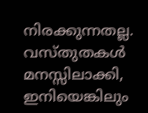നിരക്കുന്നതല്ല. വസ്തുതകൾ മനസ്സിലാക്കി, ഇനിയെങ്കിലും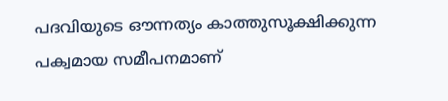പദവിയുടെ ഔന്നത്യം കാത്തുസൂക്ഷിക്കുന്ന പക്വമായ സമീപനമാണ്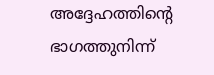അദ്ദേഹത്തിന്റെ ഭാഗത്തുനിന്ന്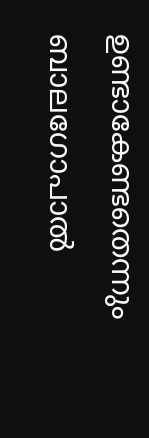ഉണ്ടാകേണ്ടതെന്നും ബാലഗോപാൽ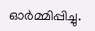ഓർമ്മിപ്പിച്ചു.